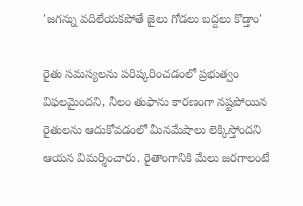'జగన్ను వదిలేయకపోతే జైలు గోడలు బద్దలు కొడ్తాం'

రైతు సమస్యలను పరిష్కరించడంలో ప్రభుత్వం విఫలమైందని, నీలం తుఫాను కారణంగా నష్టపోయిన రైతులను ఆదుకోవడంలో మీనమేషాలు లెక్కిస్తోందని ఆయన విమర్శించారు. రైతాంగానికి మేలు జరగాలంటే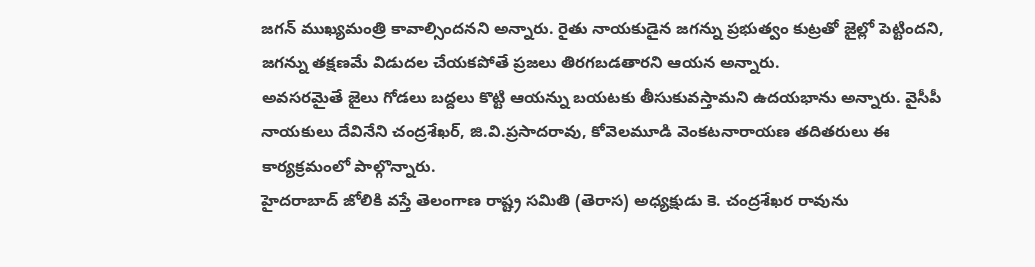జగన్ ముఖ్యమంత్రి కావాల్సిందనని అన్నారు. రైతు నాయకుడైన జగన్ను ప్రభుత్వం కుట్రతో జైల్లో పెట్టిందని, జగన్ను తక్షణమే విడుదల చేయకపోతే ప్రజలు తిరగబడతారని ఆయన అన్నారు.
అవసరమైతే జైలు గోడలు బద్దలు కొట్టి ఆయన్ను బయటకు తీసుకువస్తామని ఉదయభాను అన్నారు. వైసీపీ నాయకులు దేవినేని చంద్రశేఖర్, జి.వి.ప్రసాదరావు, కోవెలమూడి వెంకటనారాయణ తదితరులు ఈ కార్యక్రమంలో పాల్గొన్నారు.
హైదరాబాద్ జోలికి వస్తే తెలంగాణ రాష్ట్ర సమితి (తెరాస) అధ్యక్షుడు కె. చంద్రశేఖర రావును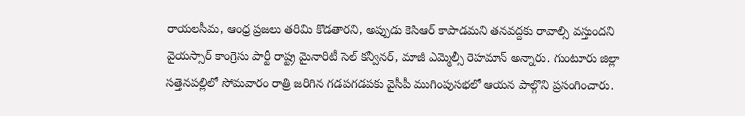రాయలసీమ, ఆంధ్ర ప్రజలు తరిమి కొడతారని, అప్పుడు కెసిఆర్ కాపాడమని తనవద్దకు రావాల్సి వస్తుందని వైయస్సార్ కాంగ్రెసు పార్టీ రాష్ట్ర మైనారిటీ సెల్ కన్వీనర్, మాజీ ఎమ్మెల్సీ రెహమాన్ అన్నారు. గుంటూరు జిల్లా సత్తెనపల్లిలో సోమవారం రాత్రి జరిగిన గడపగడపకు వైసీపీ ముగింపుసభలో ఆయన పాల్గొని ప్రసంగించారు.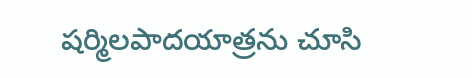షర్మిలపాదయాత్రను చూసి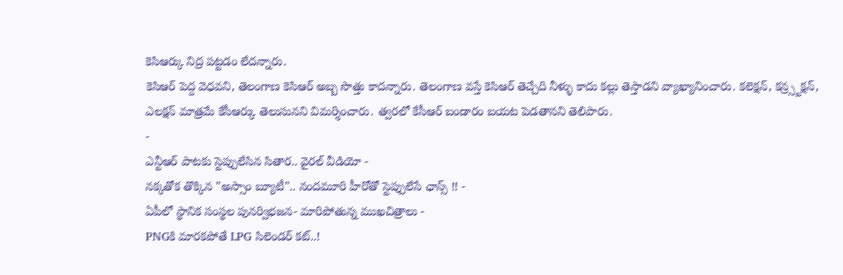కెసిఆర్కు నిద్ర పట్టడం లేదన్నారు.
కెసిఆర్ పెద్ద వెధవని, తెలంగాణ కెసిఆర్ అబ్బ సొత్తు కాదన్నారు. తెలంగాణ వస్తే కెసిఆర్ తెచ్చేది నీళ్ళు కాదు కల్లు తెస్తాడని వ్యాఖ్యానించారు. కలెక్షన్, కన్ర్స్టక్షన్, ఎలక్షన్ మాత్రమే కేసీఆర్కు తెలుసునని విమర్శించారు. త్వరలో కేసీఆర్ బండారం బయట పెడతానని తెలిపారు.
-
ఎన్టీఆర్ పాటకు స్టెప్పులేసిన సితార.. వైరల్ వీడియో -
నక్కతోక తొక్కిన "అస్సాం బ్యూటీ".. నందమూరి హీరోతో స్టెప్పులేసే ఛాన్స్ !! -
ఏపీలో స్థానిక సంస్థల పునర్విభజన- మారిపోతున్న ముఖచిత్రాలు -
PNGకి మారకపోతే LPG సిలెండర్ కట్..!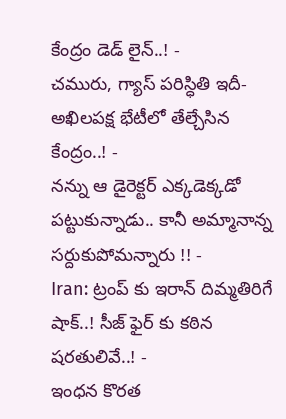కేంద్రం డెడ్ లైన్..! -
చమురు, గ్యాస్ పరిస్ధితి ఇదీ- అఖిలపక్ష భేటీలో తేల్చేసిన కేంద్రం..! -
నన్ను ఆ డైరెక్టర్ ఎక్కడెక్కడో పట్టుకున్నాడు.. కానీ అమ్మానాన్న సర్దుకుపోమన్నారు !! -
Iran: ట్రంప్ కు ఇరాన్ దిమ్మతిరిగే షాక్..! సీజ్ ఫైర్ కు కఠిన షరతులివే..! -
ఇంధన కొరత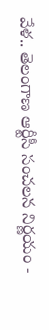వేళ.. తెలంగాణ ఆర్టీసీ సంచలన నిర్ణయం -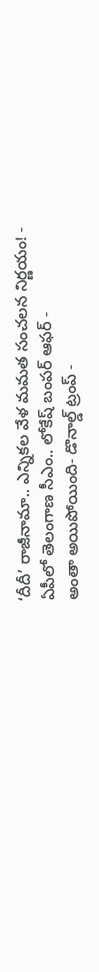‘దీదీ’ రాజీనామా.. ఎన్నికల వేళ మమత సంచలన నిర్ణయం! -
ఏపీలో తెలంగాణ సీఎం.. లోకేష్ బంపర్ ఆఫర్ -
అంతా అయిపోయింది- డొనాల్డ్ ట్రంప్ -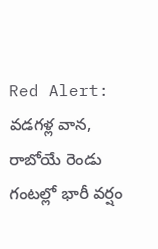Red Alert: వడగళ్ల వాన, రాబోయే రెండు గంటల్లో భారీ వర్షం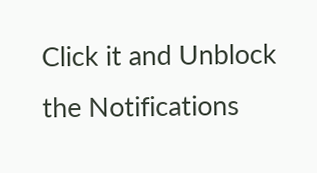Click it and Unblock the Notifications